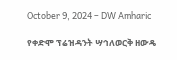October 9, 2024 – DW Amharic

የቀድሞ ፕሬዝዳንት ሣኅለወርቅ ዘውዴ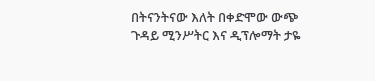በትናንትናው እለት በቀድሞው ውጭ ጉዳይ ሚንሥትር እና ዲፕሎማት ታዬ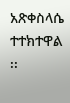አጽቀስላሴ ተተክተዋል ፡፡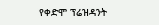የቀድሞ ፕሬዝዳንት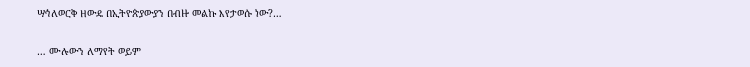ሣኅለወርቅ ዘውዴ በኢትዮጵያውያን በብዙ መልኩ እየታወሱ ነው?…

… ሙሉውን ለማየት ወይም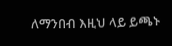ለማንበብ እዚህ ላይ ይጫኑ